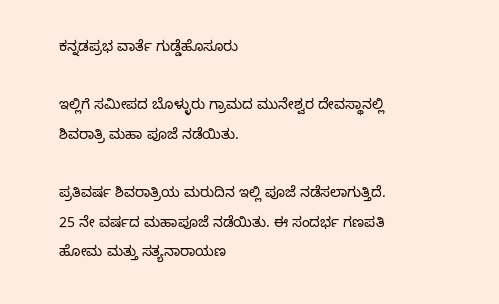ಕನ್ನಡಪ್ರಭ ವಾರ್ತೆ ಗುಡ್ಡೆಹೊಸೂರು

ಇಲ್ಲಿಗೆ ಸಮೀಪದ ಬೊಳ್ಳುರು ಗ್ರಾಮದ ಮುನೇಶ್ವರ ದೇವಸ್ಥಾನಲ್ಲಿ ಶಿವರಾತ್ರಿ ಮಹಾ ಪೂಜೆ ನಡೆಯಿತು.

ಪ್ರತಿವರ್ಷ ಶಿವರಾತ್ರಿಯ ಮರುದಿನ ಇಲ್ಲಿ ಪೂಜೆ ನಡೆಸಲಾಗುತ್ತಿದೆ. 25 ನೇ ವರ್ಷದ ಮಹಾಪೂಜೆ ನಡೆಯಿತು. ಈ ಸಂದರ್ಭ ಗಣಪತಿ ಹೋಮ ಮತ್ತು ಸತ್ಯನಾರಾಯಣ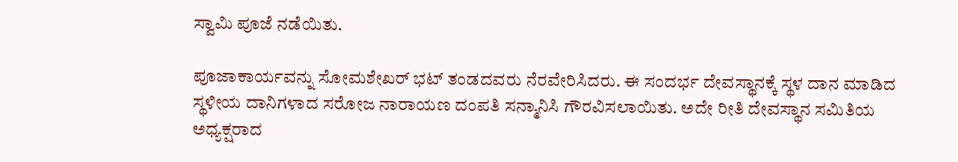ಸ್ವಾಮಿ ಪೂಜೆ ನಡೆಯಿತು.

ಪೂಜಾಕಾರ್ಯವನ್ನು ಸೋಮಶೇಖರ್‌ ಭಟ್‌ ತಂಡದವರು ನೆರವೇರಿಸಿದರು. ಈ ಸಂದರ್ಭ ದೇವಸ್ಥಾನಕ್ಕೆ ಸ್ಥಳ ದಾನ ಮಾಡಿದ ಸ್ಥಳೀಯ ದಾನಿಗಳಾದ ಸರೋಜ ನಾರಾಯಣ ದಂಪತಿ ಸನ್ಮಾನಿಸಿ ಗೌರವಿಸಲಾಯಿತು. ಅದೇ ರೀತಿ ದೇವಸ್ಥಾನ ಸಮಿತಿಯ ಅಧ್ಯಕ್ಷರಾದ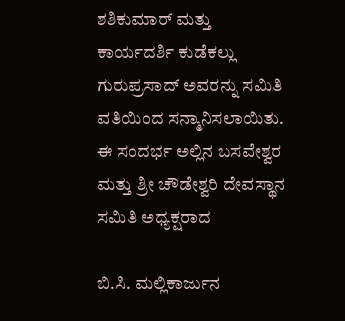ಶಶಿಕುಮಾರ್‌ ಮತ್ತು ಕಾರ್ಯದರ್ಶಿ ಕುಡೆಕಲ್ಲು ಗುರುಪ್ರಸಾದ್‌ ಅವರನ್ನು ಸಮಿತಿ ವತಿಯಿಂದ ಸನ್ಮಾನಿಸಲಾಯಿತು. ಈ ಸಂದರ್ಭ ಅಲ್ಲಿನ ಬಸವೇಶ್ವರ ಮತ್ತು ಶ್ರೀ ಚೌಡೇಶ್ವರಿ ದೇವಸ್ಥಾನ ಸಮಿತಿ ಅಧ್ಯಕ್ಷರಾದ

ಬಿ.ಸಿ. ಮಲ್ಲಿಕಾರ್ಜುನ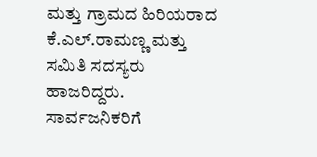ಮತ್ತು ಗ್ರಾಮದ ಹಿರಿಯರಾದ ಕೆ.ಎಲ್.ರಾಮಣ್ಣ ಮತ್ತು ಸಮಿತಿ ಸದಸ್ಯರು ಹಾಜರಿದ್ದರು. ಸಾರ್ವಜನಿಕರಿಗೆ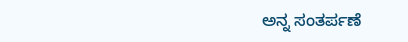ಅನ್ನ ಸಂತರ್ಪಣೆ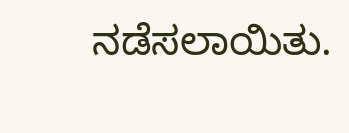ನಡೆಸಲಾಯಿತು.